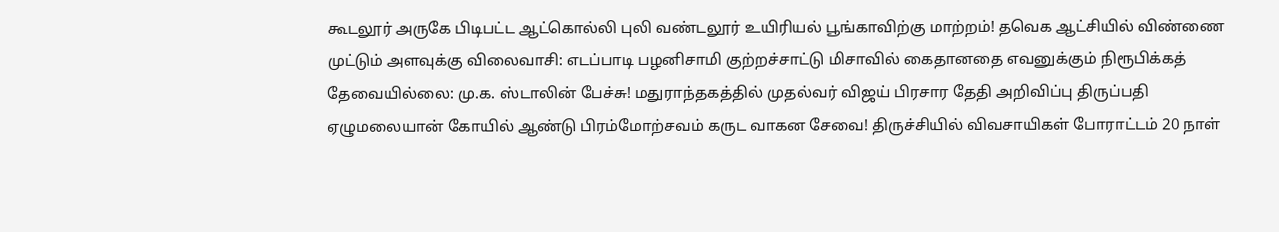கூடலூர் அருகே பிடிபட்ட ஆட்கொல்லி புலி வண்டலூர் உயிரியல் பூங்காவிற்கு மாற்றம்! தவெக ஆட்சியில் விண்ணை முட்டும் அளவுக்கு விலைவாசி: எடப்பாடி பழனிசாமி குற்றச்சாட்டு மிசாவில் கைதானதை எவனுக்கும் நிரூபிக்கத் தேவையில்லை: மு.க. ஸ்டாலின் பேச்சு! மதுராந்தகத்தில் முதல்வர் விஜய் பிரசார தேதி அறிவிப்பு திருப்பதி ஏழுமலையான் கோயில் ஆண்டு பிரம்மோற்சவம் கருட வாகன சேவை! திருச்சியில் விவசாயிகள் போராட்டம் 20 நாள்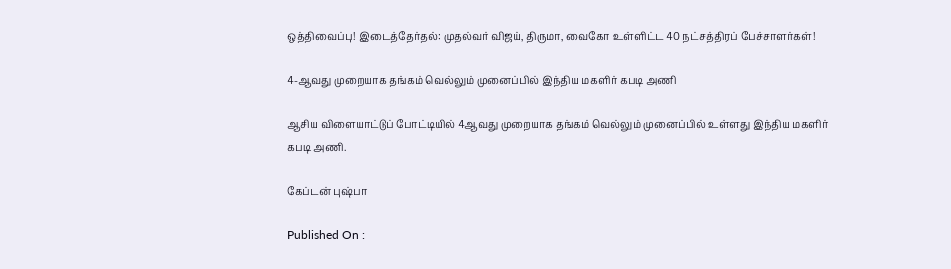ஒத்திவைப்பு! இடைத்தேர்தல்: முதல்வர் விஜய், திருமா, வைகோ உள்ளிட்ட 40 நட்சத்திரப் பேச்சாளர்கள்!

4-ஆவது முறையாக தங்கம் வெல்லும் முனைப்பில் இந்திய மகளிர் கபடி அணி

ஆசிய விளையாட்டுப் போட்டியில் 4ஆவது முறையாக தங்கம் வெல்லும் முனைப்பில் உள்ளது இந்திய மகளிர் கபடி அணி.

கேப்டன் புஷ்பா

Published On :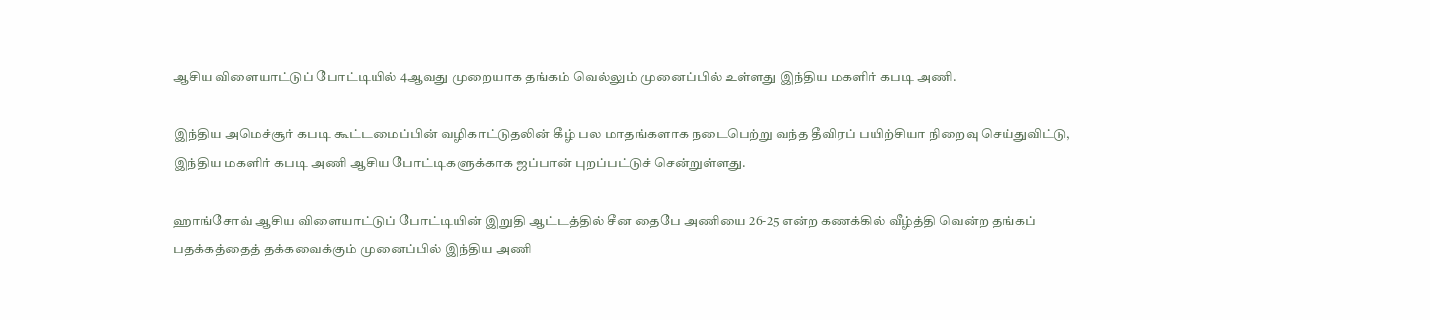ஆசிய விளையாட்டுப் போட்டியில் 4ஆவது முறையாக தங்கம் வெல்லும் முனைப்பில் உள்ளது இந்திய மகளிர் கபடி அணி.

இந்திய அமெச்சூர் கபடி கூட்டமைப்பின் வழிகாட்டுதலின் கீழ் பல மாதங்களாக நடைபெற்று வந்த தீவிரப் பயிற்சியா நிறைவு செய்துவிட்டு, இந்திய மகளிர் கபடி அணி ஆசிய போட்டிகளுக்காக ஜப்பான் புறப்பட்டுச் சென்றுள்ளது.

ஹாங்சோவ் ஆசிய விளையாட்டுப் போட்டியின் இறுதி ஆட்டத்தில் சீன தைபே அணியை 26-25 என்ற கணக்கில் வீழ்த்தி வென்ற தங்கப் பதக்கத்தைத் தக்கவைக்கும் முனைப்பில் இந்திய அணி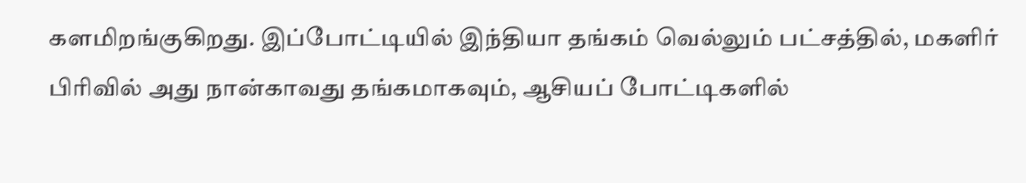களமிறங்குகிறது. இப்போட்டியில் இந்தியா தங்கம் வெல்லும் பட்சத்தில், மகளிர் பிரிவில் அது நான்காவது தங்கமாகவும், ஆசியப் போட்டிகளில்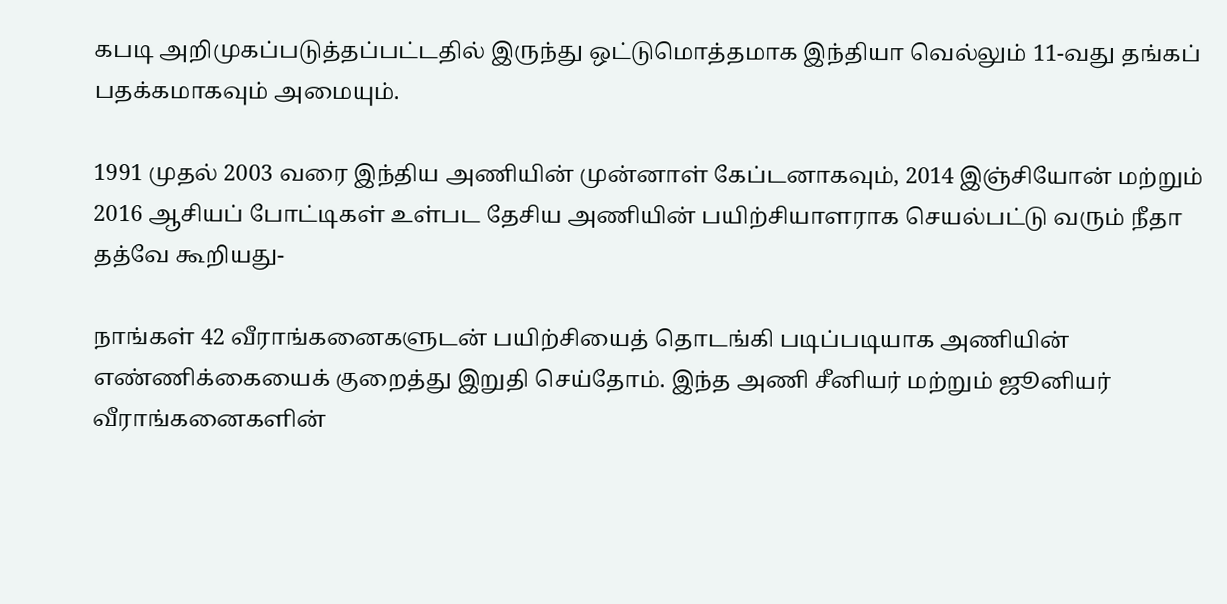கபடி அறிமுகப்படுத்தப்பட்டதில் இருந்து ஒட்டுமொத்தமாக இந்தியா வெல்லும் 11-வது தங்கப் பதக்கமாகவும் அமையும்.

1991 முதல் 2003 வரை இந்திய அணியின் முன்னாள் கேப்டனாகவும், 2014 இஞ்சியோன் மற்றும் 2016 ஆசியப் போட்டிகள் உள்பட தேசிய அணியின் பயிற்சியாளராக செயல்பட்டு வரும் நீதா தத்வே கூறியது-

நாங்கள் 42 வீராங்கனைகளுடன் பயிற்சியைத் தொடங்கி படிப்படியாக அணியின் எண்ணிக்கையைக் குறைத்து இறுதி செய்தோம். இந்த அணி சீனியர் மற்றும் ஜூனியர் வீராங்கனைகளின்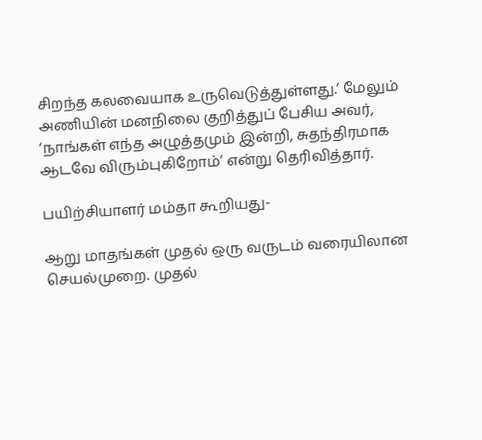சிறந்த கலவையாக உருவெடுத்துள்ளது.‘ மேலும் அணியின் மனநிலை குறித்துப் பேசிய அவர், ‘நாங்கள் எந்த அழுத்தமும் இன்றி, சுதந்திரமாக ஆடவே விரும்புகிறோம்‘ என்று தெரிவித்தார்.

பயிற்சியாளர் மம்தா கூறியது-

ஆறு மாதங்கள் முதல் ஒரு வருடம் வரையிலான செயல்முறை. முதல்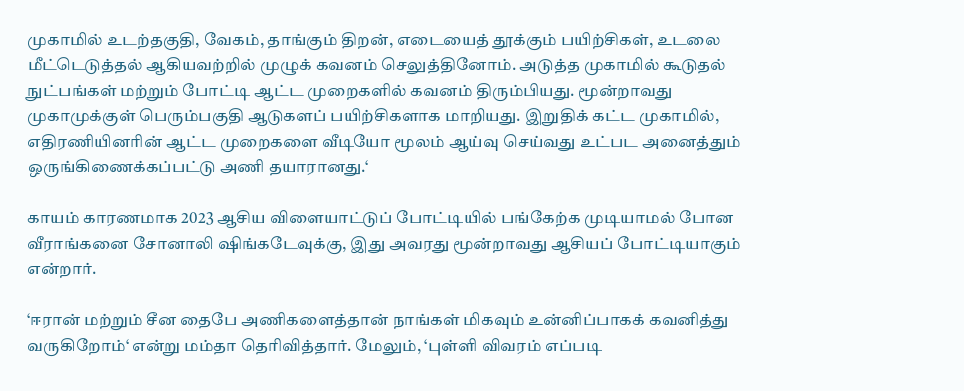முகாமில் உடற்தகுதி, வேகம், தாங்கும் திறன், எடையைத் தூக்கும் பயிற்சிகள், உடலை மீட்டெடுத்தல் ஆகியவற்றில் முழுக் கவனம் செலுத்தினோம். அடுத்த முகாமில் கூடுதல் நுட்பங்கள் மற்றும் போட்டி ஆட்ட முறைகளில் கவனம் திரும்பியது. மூன்றாவது முகாமுக்குள் பெரும்பகுதி ஆடுகளப் பயிற்சிகளாக மாறியது. இறுதிக் கட்ட முகாமில், எதிரணியினரின் ஆட்ட முறைகளை வீடியோ மூலம் ஆய்வு செய்வது உட்பட அனைத்தும் ஒருங்கிணைக்கப்பட்டு அணி தயாரானது.‘

காயம் காரணமாக 2023 ஆசிய விளையாட்டுப் போட்டியில் பங்கேற்க முடியாமல் போன வீராங்கனை சோனாலி ஷிங்கடேவுக்கு, இது அவரது மூன்றாவது ஆசியப் போட்டியாகும் என்றார்.

‘ஈரான் மற்றும் சீன தைபே அணிகளைத்தான் நாங்கள் மிகவும் உன்னிப்பாகக் கவனித்து வருகிறோம்‘ என்று மம்தா தெரிவித்தார். மேலும், ‘புள்ளி விவரம் எப்படி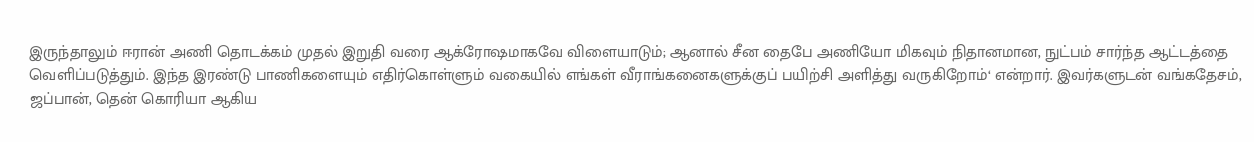இருந்தாலும் ஈரான் அணி தொடக்கம் முதல் இறுதி வரை ஆக்ரோஷமாகவே விளையாடும்; ஆனால் சீன தைபே அணியோ மிகவும் நிதானமான, நுட்பம் சார்ந்த ஆட்டத்தை வெளிப்படுத்தும். இந்த இரண்டு பாணிகளையும் எதிர்கொள்ளும் வகையில் எங்கள் வீராங்கனைகளுக்குப் பயிற்சி அளித்து வருகிறோம்‘ என்றார். இவர்களுடன் வங்கதேசம், ஜப்பான், தென் கொரியா ஆகிய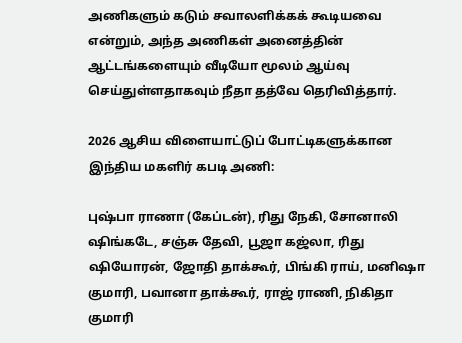அணிகளும் கடும் சவாலளிக்கக் கூடியவை என்றும், அந்த அணிகள் அனைத்தின் ஆட்டங்களையும் வீடியோ மூலம் ஆய்வு செய்துள்ளதாகவும் நீதா தத்வே தெரிவித்தார்.

2026 ஆசிய விளையாட்டுப் போட்டிகளுக்கான இந்திய மகளிர் கபடி அணி:

புஷ்பா ராணா (கேப்டன்), ரிது நேகி, சோனாலி ஷிங்கடே, சஞ்சு தேவி, பூஜா கஜ்லா, ரிது ஷியோரன், ஜோதி தாக்கூர், பிங்கி ராய், மனிஷா குமாரி, பவானா தாக்கூர், ராஜ் ராணி, நிகிதா குமாரி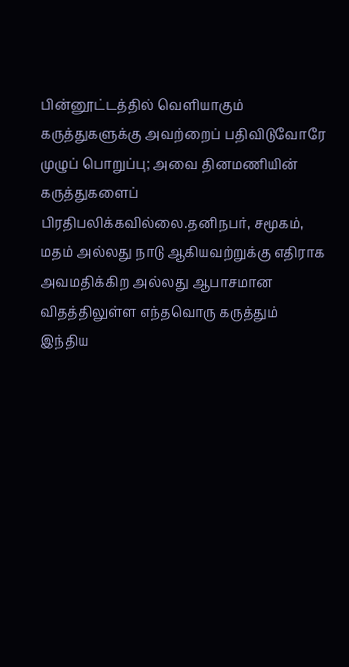பின்னூட்டத்தில் வெளியாகும் கருத்துகளுக்கு அவற்றைப் பதிவிடுவோரே முழுப் பொறுப்பு; அவை தினமணியின் கருத்துகளைப் பிரதிபலிக்கவில்லை.தனிநபர், சமூகம், மதம் அல்லது நாடு ஆகியவற்றுக்கு எதிராக அவமதிக்கிற அல்லது ஆபாசமான விதத்திலுள்ள எந்தவொரு கருத்தும் இந்திய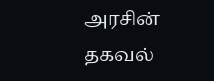அரசின் தகவல்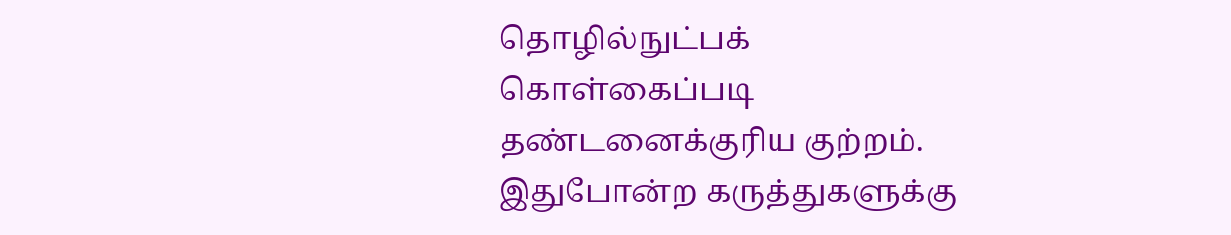தொழில்நுட்பக் கொள்கைப்படி தண்டனைக்குரிய குற்றம். இதுபோன்ற கருத்துகளுக்கு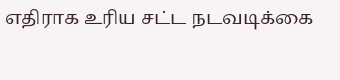எதிராக உரிய சட்ட நடவடிக்கை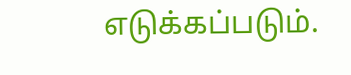எடுக்கப்படும்.